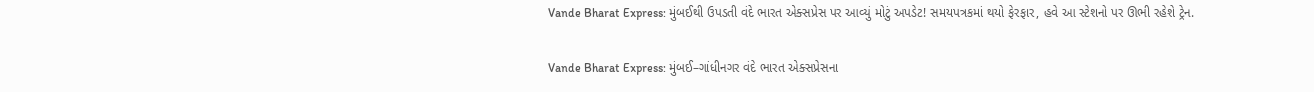Vande Bharat Express: મુંબઈથી ઉપડતી વંદે ભારત એક્સપ્રેસ પર આવ્યું મોટું અપડેટ! સમયપત્રકમાં થયો ફેરફાર, હવે આ સ્ટેશનો પર ઊભી રહેશે ટ્રેન.

Vande Bharat Express: મુંબઈ–ગાંધીનગર વંદે ભારત એક્સપ્રેસના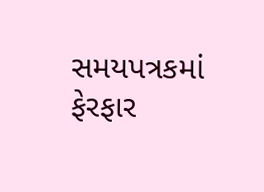સમયપત્રકમાં ફેરફાર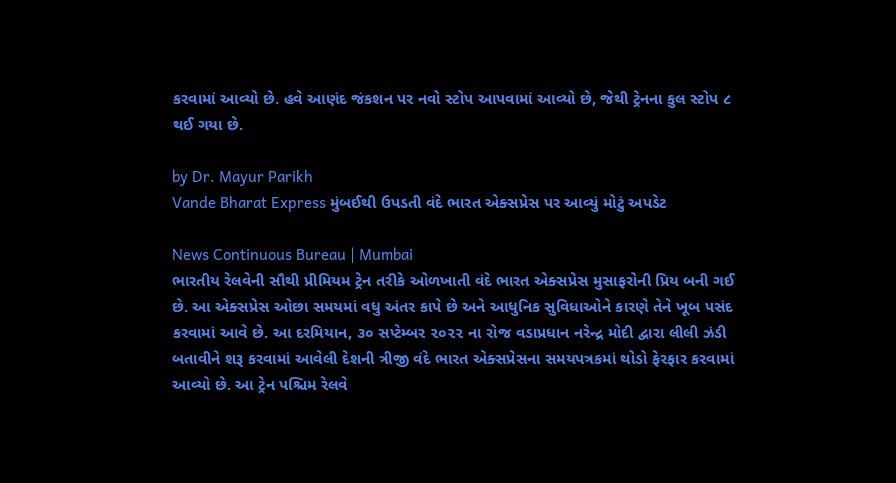કરવામાં આવ્યો છે. હવે આણંદ જંકશન પર નવો સ્ટોપ આપવામાં આવ્યો છે, જેથી ટ્રેનના કુલ સ્ટોપ ૮ થઈ ગયા છે.

by Dr. Mayur Parikh
Vande Bharat Express મુંબઈથી ઉપડતી વંદે ભારત એક્સપ્રેસ પર આવ્યું મોટું અપડેટ

News Continuous Bureau | Mumbai
ભારતીય રેલવેની સૌથી પ્રીમિયમ ટ્રેન તરીકે ઓળખાતી વંદે ભારત એક્સપ્રેસ મુસાફરોની પ્રિય બની ગઈ છે. આ એક્સપ્રેસ ઓછા સમયમાં વધુ અંતર કાપે છે અને આધુનિક સુવિધાઓને કારણે તેને ખૂબ પસંદ કરવામાં આવે છે. આ દરમિયાન, ૩૦ સપ્ટેમ્બર ૨૦૨૨ ના રોજ વડાપ્રધાન નરેન્દ્ર મોદી દ્વારા લીલી ઝંડી બતાવીને શરૂ કરવામાં આવેલી દેશની ત્રીજી વંદે ભારત એક્સપ્રેસના સમયપત્રકમાં થોડો ફેરફાર કરવામાં આવ્યો છે. આ ટ્રેન પશ્ચિમ રેલવે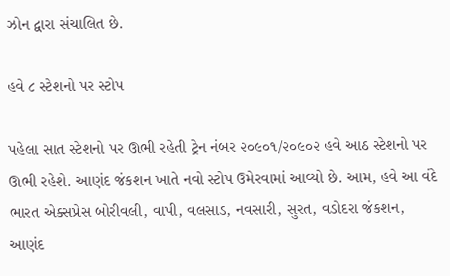ઝોન દ્વારા સંચાલિત છે.

હવે ૮ સ્ટેશનો પર સ્ટોપ

પહેલા સાત સ્ટેશનો પર ઊભી રહેતી ટ્રેન નંબર ૨૦૯૦૧/૨૦૯૦૨ હવે આઠ સ્ટેશનો પર ઊભી રહેશે. આણંદ જંકશન ખાતે નવો સ્ટોપ ઉમેરવામાં આવ્યો છે. આમ, હવે આ વંદે ભારત એક્સપ્રેસ બોરીવલી, વાપી, વલસાડ, નવસારી, સુરત, વડોદરા જંકશન, આણંદ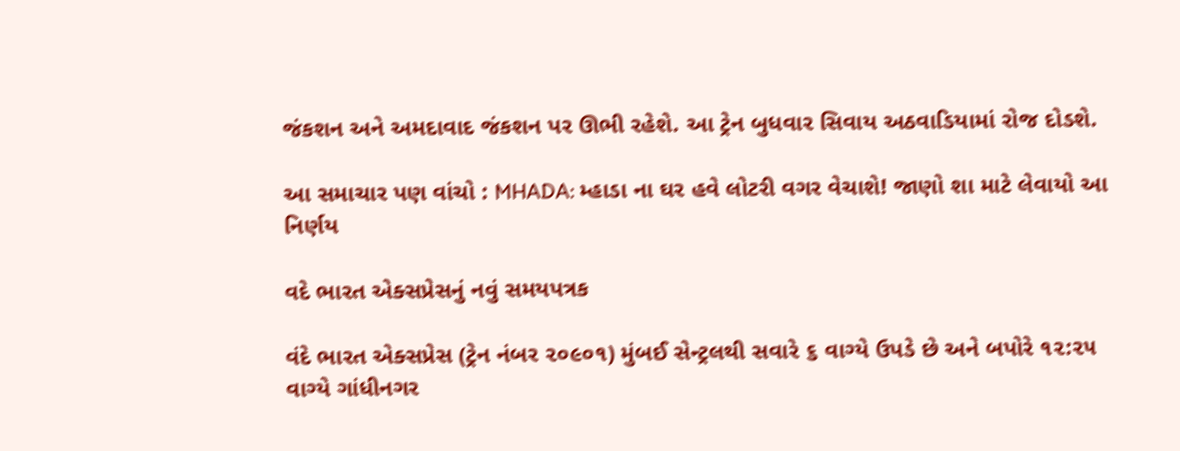જંકશન અને અમદાવાદ જંકશન પર ઊભી રહેશે. આ ટ્રેન બુધવાર સિવાય અઠવાડિયામાં રોજ દોડશે.

આ સમાચાર પણ વાંચો : MHADA: મ્હાડા ના ઘર હવે લોટરી વગર વેચાશે! જાણો શા માટે લેવાયો આ નિર્ણય

વદે ભારત એક્સપ્રેસનું નવું સમયપત્રક

વંદે ભારત એક્સપ્રેસ (ટ્રેન નંબર ૨૦૯૦૧) મુંબઈ સેન્ટ્રલથી સવારે ૬ વાગ્યે ઉપડે છે અને બપોરે ૧૨:૨૫ વાગ્યે ગાંધીનગર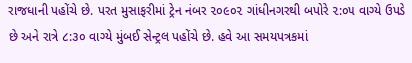રાજધાની પહોંચે છે. પરત મુસાફરીમાં ટ્રેન નંબર ૨૦૯૦૨ ગાંધીનગરથી બપોરે ૨:૦૫ વાગ્યે ઉપડે છે અને રાત્રે ૮:૩૦ વાગ્યે મુંબઈ સેન્ટ્રલ પહોંચે છે. હવે આ સમયપત્રકમાં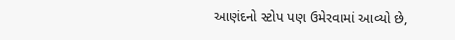આણંદનો સ્ટોપ પણ ઉમેરવામાં આવ્યો છે,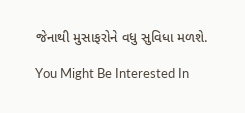જેનાથી મુસાફરોને વધુ સુવિધા મળશે.

You Might Be Interested In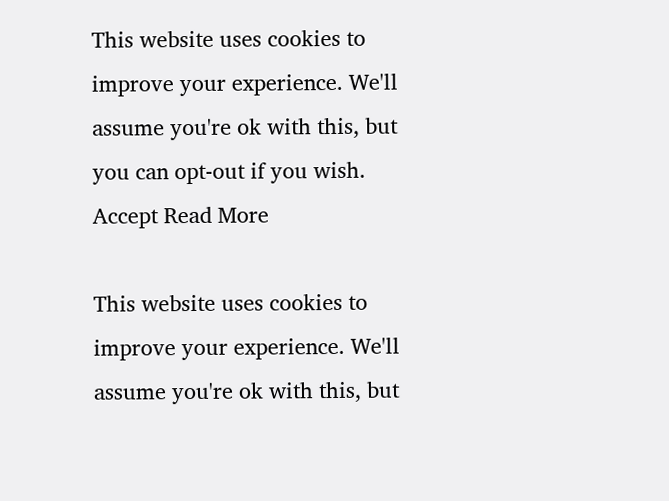This website uses cookies to improve your experience. We'll assume you're ok with this, but you can opt-out if you wish. Accept Read More

This website uses cookies to improve your experience. We'll assume you're ok with this, but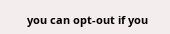you can opt-out if you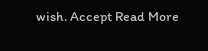wish. Accept Read More